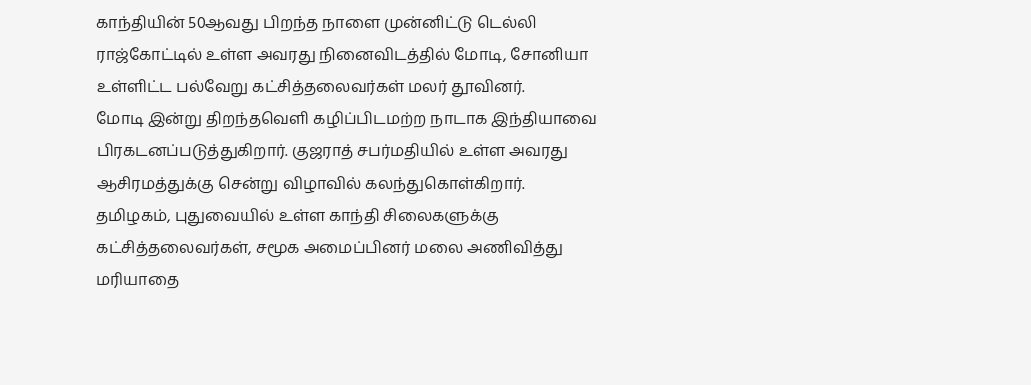காந்தியின் 50ஆவது பிறந்த நாளை முன்னிட்டு டெல்லி ராஜ்கோட்டில் உள்ள அவரது நினைவிடத்தில் மோடி, சோனியா உள்ளிட்ட பல்வேறு கட்சித்தலைவர்கள் மலர் தூவினர்.
மோடி இன்று திறந்தவெளி கழிப்பிடமற்ற நாடாக இந்தியாவை பிரகடனப்படுத்துகிறார். குஜராத் சபர்மதியில் உள்ள அவரது ஆசிரமத்துக்கு சென்று விழாவில் கலந்துகொள்கிறார்.
தமிழகம், புதுவையில் உள்ள காந்தி சிலைகளுக்கு கட்சித்தலைவர்கள், சமூக அமைப்பினர் மலை அணிவித்து மரியாதை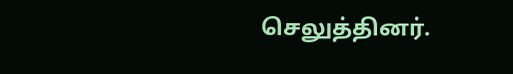செலுத்தினர்.